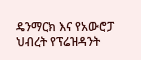ዴንማርክ እና የአውሮፓ ህብረት የፕሬዝዳንት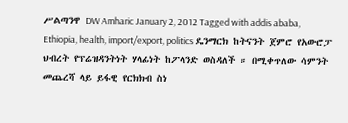ሥልጣንዋ DW Amharic January 2, 2012 Tagged with addis ababa, Ethiopia, health, import/export, politics ዴንማርክ ከትናንት ጀምሮ የአውሮፓ ህብረት የፕሬዝዳንትነት ሃላፊነት ከፖላንድ ወስዳለች ። በሚቀጥለው ሳምንት መጨረሻ ላይ ይፋዊ የርክክብ ስነ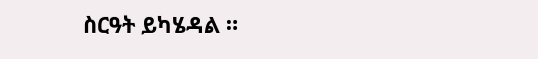ስርዓት ይካሄዳል ።